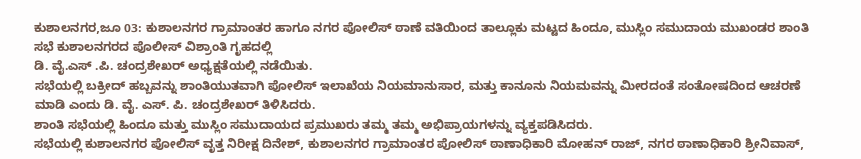ಕುಶಾಲನಗರ,ಜೂ 03: ಕುಶಾಲನಗರ ಗ್ರಾಮಾಂತರ ಹಾಗೂ ನಗರ ಪೋಲಿಸ್ ಠಾಣೆ ವತಿಯಿಂದ ತಾಲ್ಲೂಕು ಮಟ್ಟದ ಹಿಂದೂ, ಮುಸ್ಲಿಂ ಸಮುದಾಯ ಮುಖಂಡರ ಶಾಂತಿ ಸಭೆ ಕುಶಾಲನಗರದ ಪೊಲೀಸ್ ವಿಶ್ರಾಂತಿ ಗೃಹದಲ್ಲಿ
ಡಿ. ವೈ.ಎಸ್ .ಪಿ. ಚಂದ್ರಶೇಖರ್ ಅಧ್ಯಕ್ಷತೆಯಲ್ಲಿ ನಡೆಯಿತು.
ಸಭೆಯಲ್ಲಿ ಬಕ್ರೀದ್ ಹಬ್ಬವನ್ನು ಶಾಂತಿಯುತವಾಗಿ ಪೋಲಿಸ್ ಇಲಾಖೆಯ ನಿಯಮಾನುಸಾರ, ಮತ್ತು ಕಾನೂನು ನಿಯಮವನ್ನು ಮೀರದಂತೆ ಸಂತೋಷದಿಂದ ಆಚರಣೆ ಮಾಡಿ ಎಂದು ಡಿ. ವೈ. ಎಸ್. ಪಿ. ಚಂದ್ರಶೇಖರ್ ತಿಳಿಸಿದರು.
ಶಾಂತಿ ಸಭೆಯಲ್ಲಿ ಹಿಂದೂ ಮತ್ತು ಮುಸ್ಲಿಂ ಸಮುದಾಯದ ಪ್ರಮುಖರು ತಮ್ಮ ತಮ್ಮ ಅಭಿಪ್ರಾಯಗಳನ್ನು ವ್ಯಕ್ತಪಡಿಸಿದರು.
ಸಭೆಯಲ್ಲಿ ಕುಶಾಲನಗರ ಪೋಲಿಸ್ ವೃತ್ತ ನಿರೀಕ್ಷ ದಿನೇಶ್, ಕುಶಾಲನಗರ ಗ್ರಾಮಾಂತರ ಪೋಲಿಸ್ ಠಾಣಾಧಿಕಾರಿ ಮೋಹನ್ ರಾಜ್, ನಗರ ಠಾಣಾಧಿಕಾರಿ ಶ್ರೀನಿವಾಸ್,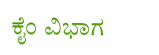ಕೈಂ ವಿಭಾಗ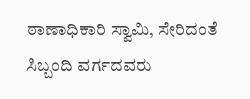ಠಾಣಾಧಿಕಾರಿ ಸ್ವಾಮಿ, ಸೇರಿದಂತೆ ಸಿಬ್ಬಂದಿ ವರ್ಗದವರು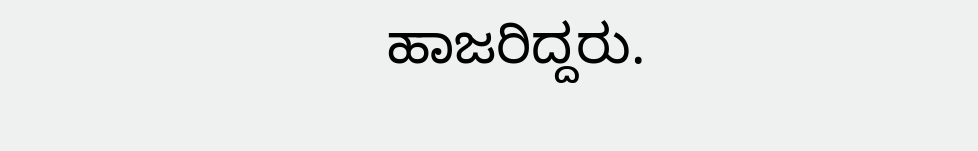ಹಾಜರಿದ್ದರು.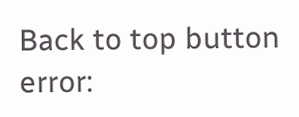Back to top button
error: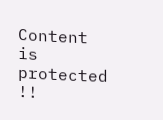Content is protected !!